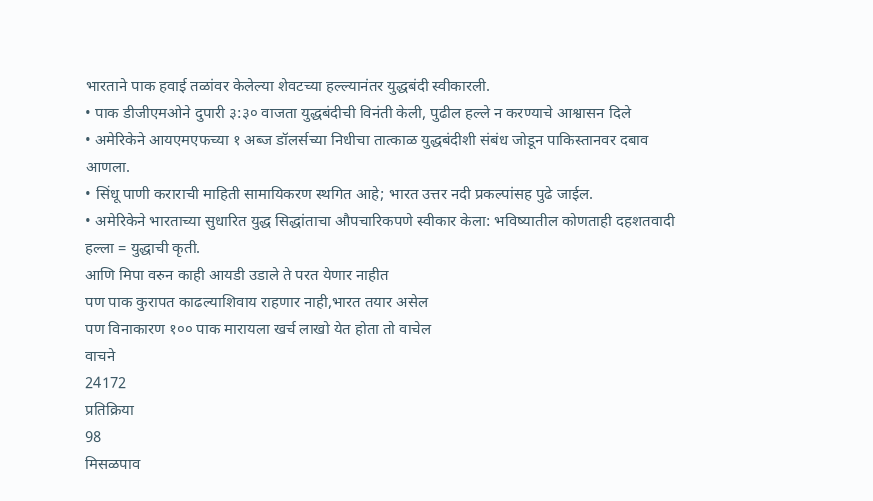भारताने पाक हवाई तळांवर केलेल्या शेवटच्या हल्ल्यानंतर युद्धबंदी स्वीकारली.
• पाक डीजीएमओने दुपारी ३:३० वाजता युद्धबंदीची विनंती केली, पुढील हल्ले न करण्याचे आश्वासन दिले
• अमेरिकेने आयएमएफच्या १ अब्ज डॉलर्सच्या निधीचा तात्काळ युद्धबंदीशी संबंध जोडून पाकिस्तानवर दबाव आणला.
• सिंधू पाणी कराराची माहिती सामायिकरण स्थगित आहे; भारत उत्तर नदी प्रकल्पांसह पुढे जाईल.
• अमेरिकेने भारताच्या सुधारित युद्ध सिद्धांताचा औपचारिकपणे स्वीकार केला: भविष्यातील कोणताही दहशतवादी हल्ला = युद्धाची कृती.
आणि मिपा वरुन काही आयडी उडाले ते परत येणार नाहीत
पण पाक कुरापत काढल्याशिवाय राहणार नाही,भारत तयार असेल
पण विनाकारण १०० पाक मारायला खर्च लाखो येत होता तो वाचेल
वाचने
24172
प्रतिक्रिया
98
मिसळपाव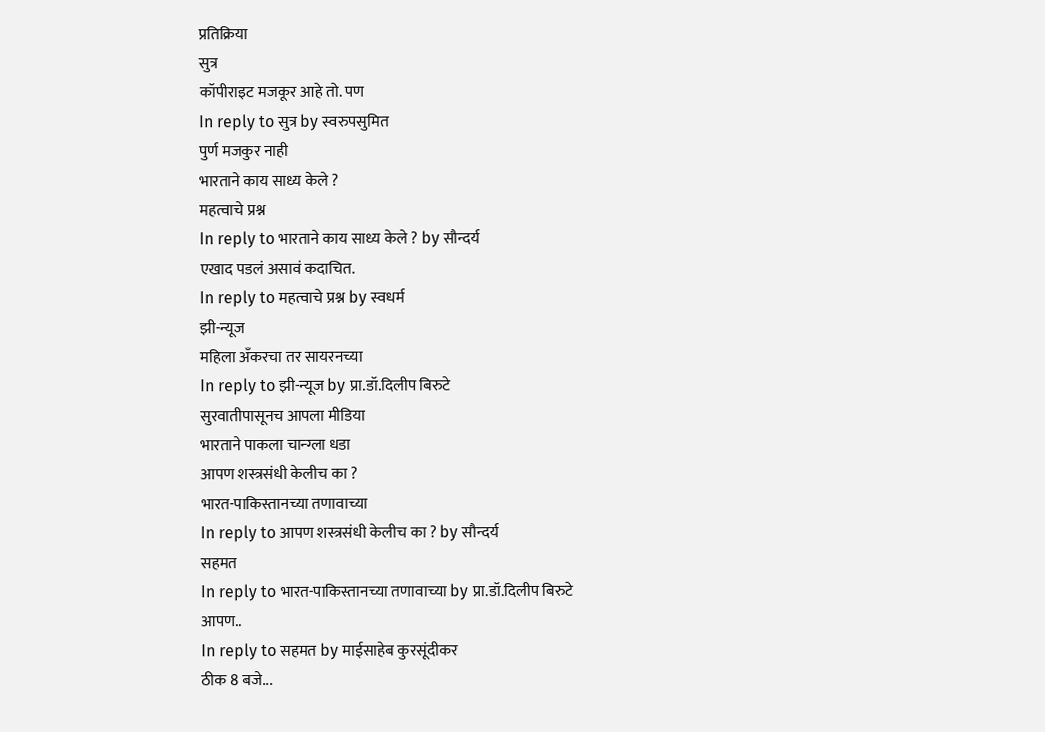प्रतिक्रिया
सुत्र
कॉपीराइट मजकूर आहे तो. पण
In reply to सुत्र by स्वरुपसुमित
पुर्ण मजकुर नाही
भारताने काय साध्य केले ?
महत्वाचे प्रश्न
In reply to भारताने काय साध्य केले ? by सौन्दर्य
एखाद पडलं असावं कदाचित.
In reply to महत्वाचे प्रश्न by स्वधर्म
झी-न्यूज
महिला अँकरचा तर सायरनच्या
In reply to झी-न्यूज by प्रा.डॉ.दिलीप बिरुटे
सुरवातीपासूनच आपला मीडिया
भारताने पाकला चान्ग्ला धडा
आपण शस्त्रसंधी केलीच का ?
भारत-पाकिस्तानच्या तणावाच्या
In reply to आपण शस्त्रसंधी केलीच का ? by सौन्दर्य
सहमत
In reply to भारत-पाकिस्तानच्या तणावाच्या by प्रा.डॉ.दिलीप बिरुटे
आपण..
In reply to सहमत by माईसाहेब कुरसूंदीकर
ठीक 8 बजे...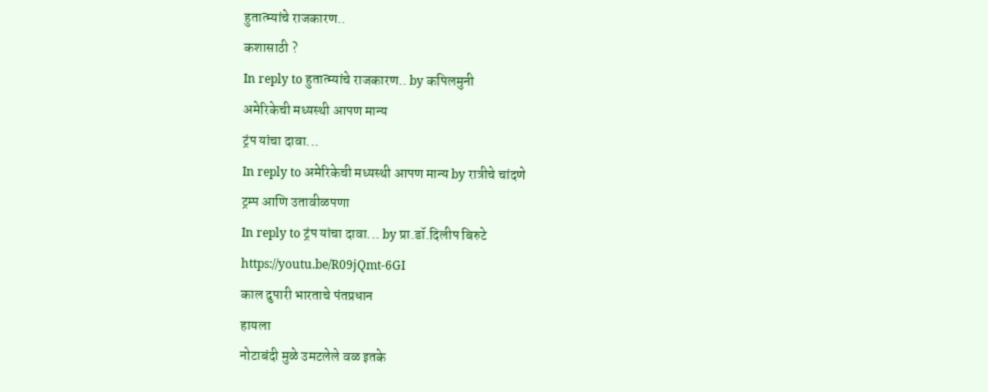हुतात्म्यांचे राजकारण..
कशासाठी ?
In reply to हुतात्म्यांचे राजकारण.. by कपिलमुनी
अमेरिकेची मध्यस्थी आपण मान्य
ट्रंप यांचा दावा...
In reply to अमेरिकेची मध्यस्थी आपण मान्य by रात्रीचे चांदणे
ट्रम्प आणि उतावीळपणा
In reply to ट्रंप यांचा दावा... by प्रा.डॉ.दिलीप बिरुटे
https://youtu.be/R09jQmt-6GI
काल दुपारी भारताचे पंतप्रधान
हायला
नोटाबंदी मुळे उमटलेले वळ इतके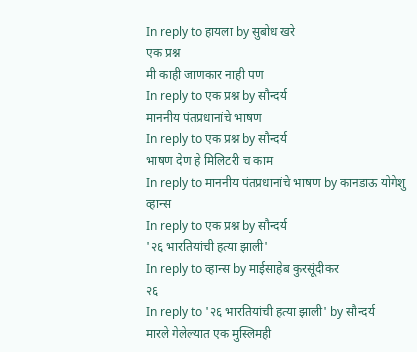In reply to हायला by सुबोध खरे
एक प्रश्न
मी काही जाणकार नाही पण
In reply to एक प्रश्न by सौन्दर्य
माननीय पंतप्रधानांचे भाषण
In reply to एक प्रश्न by सौन्दर्य
भाषण देण हे मिलिटरी च काम
In reply to माननीय पंतप्रधानांचे भाषण by कानडाऊ योगेशु
व्हान्स
In reply to एक प्रश्न by सौन्दर्य
'२६ भारतियांची हत्या झाली'
In reply to व्हान्स by माईसाहेब कुरसूंदीकर
२६
In reply to '२६ भारतियांची हत्या झाली' by सौन्दर्य
मारले गेलेल्यात एक मुस्लिमही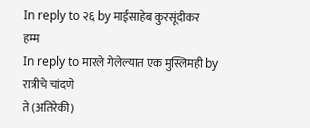In reply to २६ by माईसाहेब कुरसूंदीकर
हम्म
In reply to मारले गेलेल्यात एक मुस्लिमही by रात्रीचे चांदणे
ते (अतिरेकी)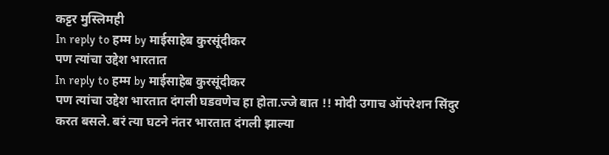कट्टर मुस्लिमही
In reply to हम्म by माईसाहेब कुरसूंदीकर
पण त्यांचा उद्देश भारतात
In reply to हम्म by माईसाहेब कुरसूंदीकर
पण त्यांचा उद्देश भारतात दंगली घडवणेच हा होता.ज्जे बात !! मोदी उगाच ऑपरेशन सिंदुर करत बसले. बरं त्या घटने नंतर भारतात दंगली झाल्या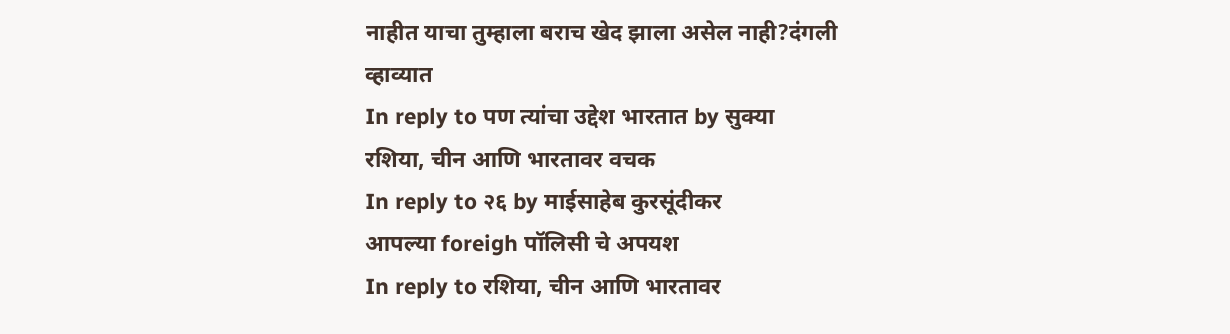नाहीत याचा तुम्हाला बराच खेद झाला असेल नाही?दंगली व्हाव्यात
In reply to पण त्यांचा उद्देश भारतात by सुक्या
रशिया, चीन आणि भारतावर वचक
In reply to २६ by माईसाहेब कुरसूंदीकर
आपल्या foreigh पॉलिसी चे अपयश
In reply to रशिया, चीन आणि भारतावर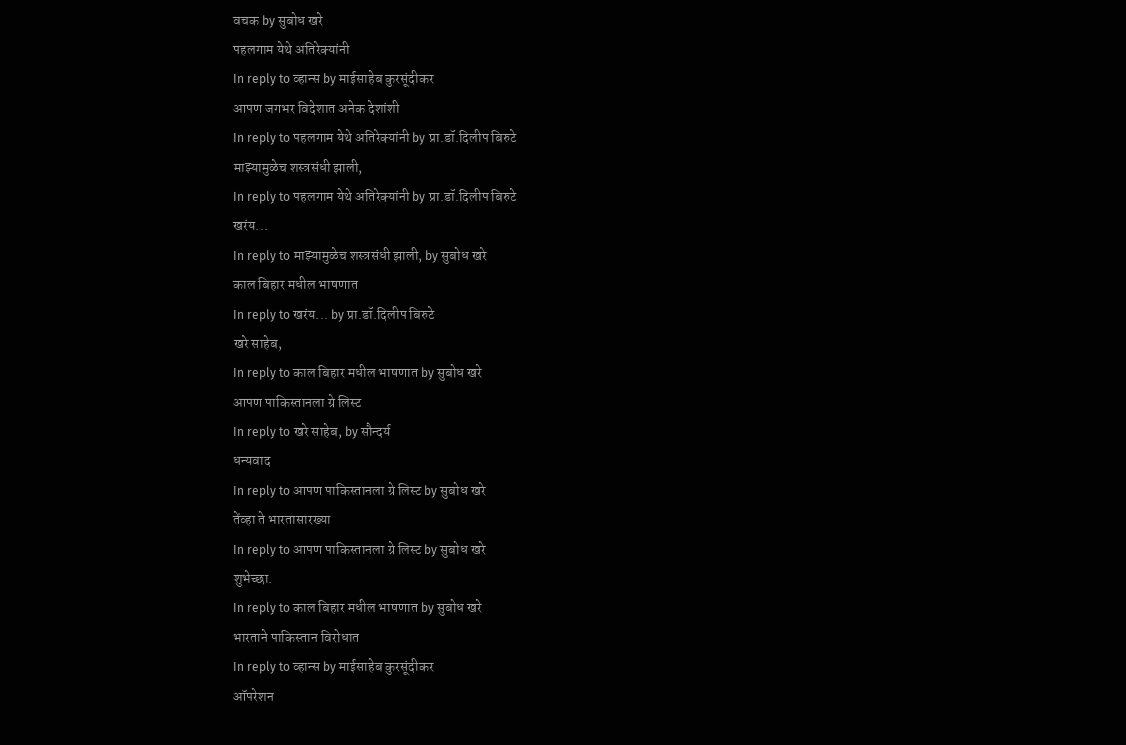वचक by सुबोध खरे
पहलगाम येथे अतिरेक्यांनी
In reply to व्हान्स by माईसाहेब कुरसूंदीकर
आपण जगभर विदेशात अनेक देशांशी
In reply to पहलगाम येथे अतिरेक्यांनी by प्रा.डॉ.दिलीप बिरुटे
माझ्यामुळेच शस्त्रसंधी झाली,
In reply to पहलगाम येथे अतिरेक्यांनी by प्रा.डॉ.दिलीप बिरुटे
खरंय...
In reply to माझ्यामुळेच शस्त्रसंधी झाली, by सुबोध खरे
काल बिहार मधील भाषणात
In reply to खरंय... by प्रा.डॉ.दिलीप बिरुटे
खरे साहेब,
In reply to काल बिहार मधील भाषणात by सुबोध खरे
आपण पाकिस्तानला ग्रे लिस्ट
In reply to खरे साहेब, by सौन्दर्य
धन्यवाद
In reply to आपण पाकिस्तानला ग्रे लिस्ट by सुबोध खरे
तेंव्हा ते भारतासारख्या
In reply to आपण पाकिस्तानला ग्रे लिस्ट by सुबोध खरे
शुभेच्छा.
In reply to काल बिहार मधील भाषणात by सुबोध खरे
भारताने पाकिस्तान विरोधात
In reply to व्हान्स by माईसाहेब कुरसूंदीकर
ऑपरेशन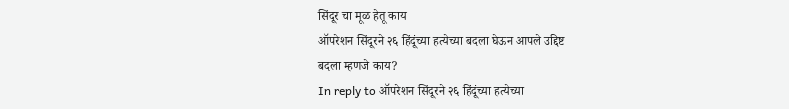सिंदूर चा मूळ हेतू काय
ऑपरेशन सिंदूरने २६ हिंदूंच्या हत्येच्या बदला घेऊन आपले उद्दिष्ट
बदला म्हणजे काय?
In reply to ऑपरेशन सिंदूरने २६ हिंदूंच्या हत्येच्या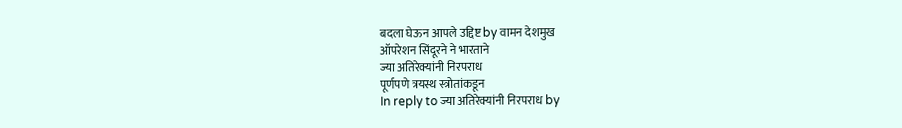बदला घेऊन आपले उद्दिष्ट by वामन देशमुख
ऑपरेशन सिंदूरने ने भारताने
ज्या अतिरेक्यांनी निरपराध
पूर्णपणे त्रयस्थ स्त्रोतांकडून
In reply to ज्या अतिरेक्यांनी निरपराध by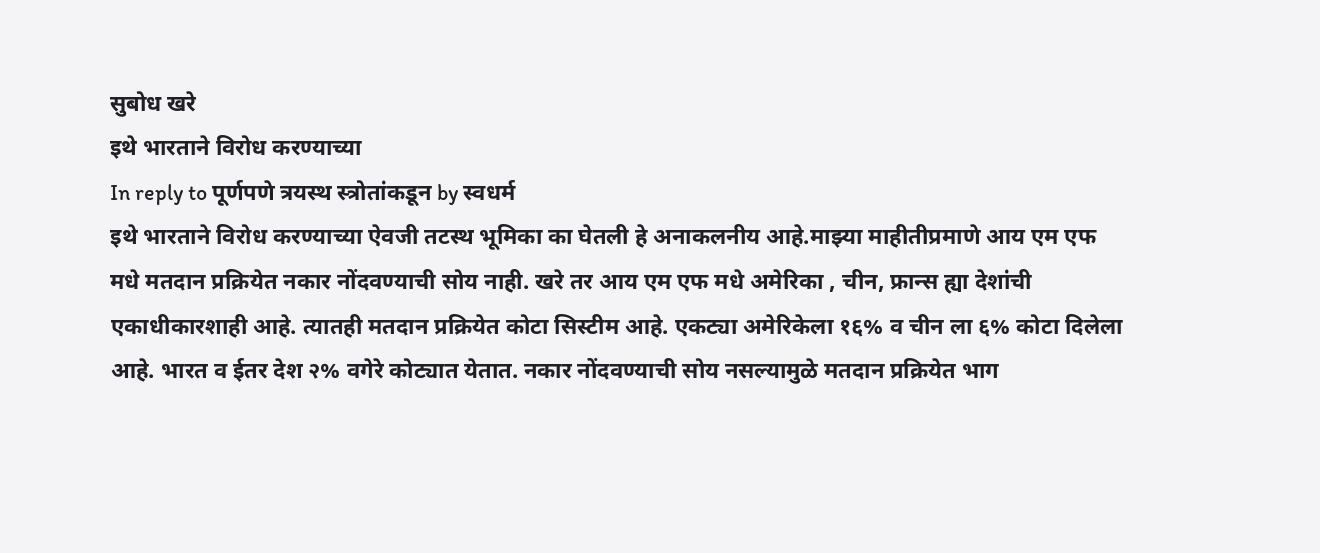सुबोध खरे
इथे भारताने विरोध करण्याच्या
In reply to पूर्णपणे त्रयस्थ स्त्रोतांकडून by स्वधर्म
इथे भारताने विरोध करण्याच्या ऐवजी तटस्थ भूमिका का घेतली हे अनाकलनीय आहे.माझ्या माहीतीप्रमाणे आय एम एफ मधे मतदान प्रक्रियेत नकार नोंदवण्याची सोय नाही. खरे तर आय एम एफ मधे अमेरिका , चीन, फ्रान्स ह्या देशांची एकाधीकारशाही आहे. त्यातही मतदान प्रक्रियेत कोटा सिस्टीम आहे. एकट्या अमेरिकेला १६% व चीन ला ६% कोटा दिलेला आहे. भारत व ईतर देश २% वगेरे कोट्यात येतात. नकार नोंदवण्याची सोय नसल्यामुळे मतदान प्रक्रियेत भाग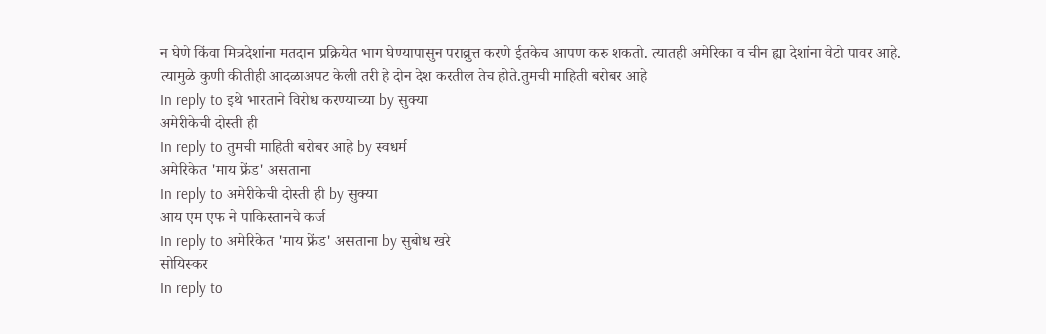न घेणे किंवा मित्रदेशांना मतदान प्रक्रियेत भाग घेण्यापासुन पराव्रुत्त करणे ईतकेच आपण करु शकतो. त्यातही अमेरिका व चीन ह्या देशांना वेटो पावर आहे. त्यामुळे कुणी कीतीही आदळाअपट केली तरी हे दोन देश करतील तेच होते.तुमची माहिती बरोबर आहे
In reply to इथे भारताने विरोध करण्याच्या by सुक्या
अमेरीकेची दोस्ती ही
In reply to तुमची माहिती बरोबर आहे by स्वधर्म
अमेरिकेत 'माय फ्रेंड' असताना
In reply to अमेरीकेची दोस्ती ही by सुक्या
आय एम एफ ने पाकिस्तानचे कर्ज
In reply to अमेरिकेत 'माय फ्रेंड' असताना by सुबोध खरे
सोयिस्कर
In reply to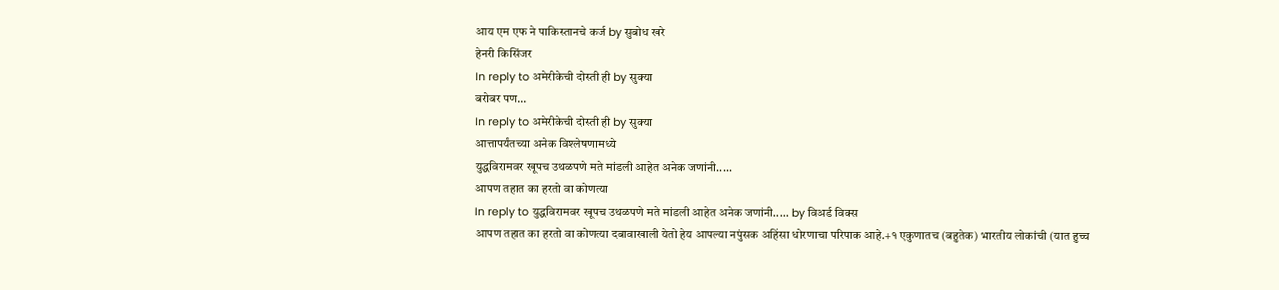आय एम एफ ने पाकिस्तानचे कर्ज by सुबोध खरे
हेनरी किसिंजर
In reply to अमेरीकेची दोस्ती ही by सुक्या
बरोबर पण...
In reply to अमेरीकेची दोस्ती ही by सुक्या
आत्तापर्यंतच्या अनेक विश्लेषणामध्ये
युद्धविरामवर खूपच उथळपणे मते मांडली आहेत अनेक जणांनी.....
आपण तहात का हरतो वा कोणत्या
In reply to युद्धविरामवर खूपच उथळपणे मते मांडली आहेत अनेक जणांनी..... by विअर्ड विक्स
आपण तहात का हरतो वा कोणत्या दबावाखाली येतो हेय आपल्या नपुंसक अहिंसा धोरणाचा परिपाक आहे.+१ एकुणातच (बहुतेक) भारतीय लोकांची (यात हुच्च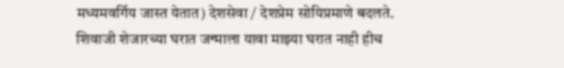मध्यमवर्गिय जास्त येतात) देशसेवा / देशप्रेम सोयिप्रमाणे बदलते. शिवाजी शेजारच्या घरात जन्माला यावा माझ्या घरात नाही हीच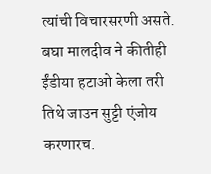त्यांची विचारसरणी असते. बघा मालदीव ने कीतीही ईंडीया हटाओ केला तरी तिथे जाउन सुट्टी एंजोय करणारच.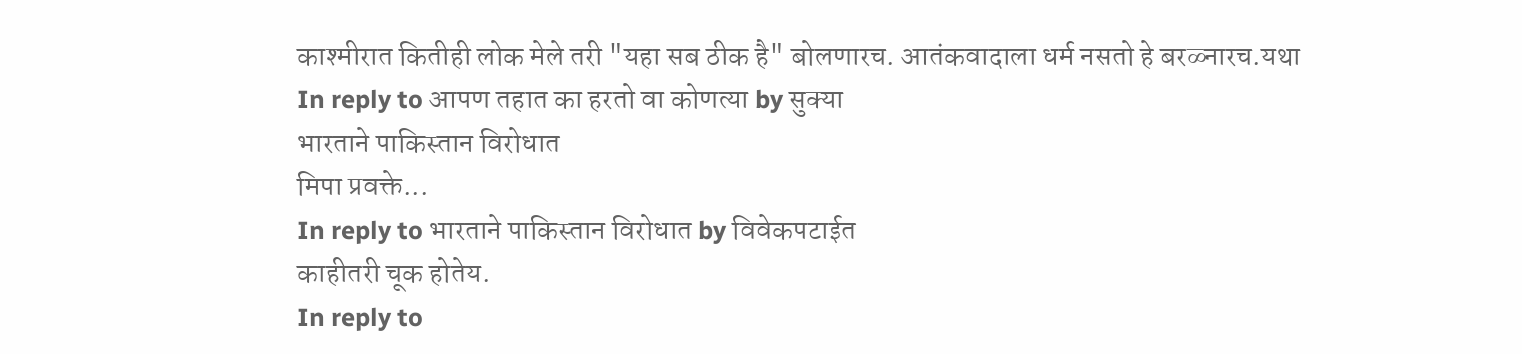काश्मीरात कितीही लोक मेले तरी "यहा सब ठीक है" बोलणारच. आतंकवादाला धर्म नसतो हे बरळ्नारच.यथा
In reply to आपण तहात का हरतो वा कोणत्या by सुक्या
भारताने पाकिस्तान विरोधात
मिपा प्रवक्ते...
In reply to भारताने पाकिस्तान विरोधात by विवेकपटाईत
काहीतरी चूक होतेय.
In reply to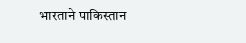भारताने पाकिस्तान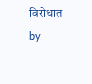विरोधात by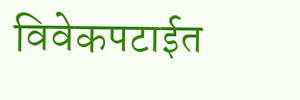विवेकपटाईत